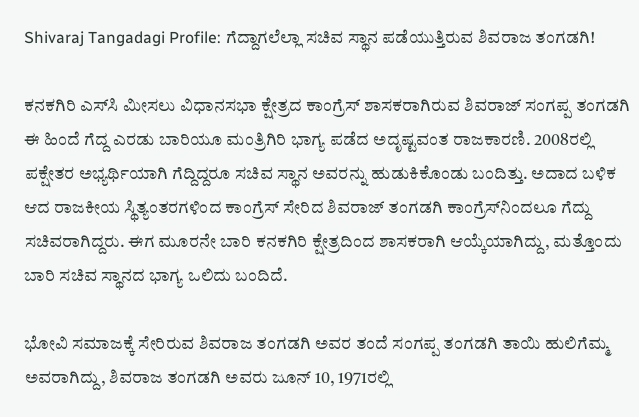Shivaraj Tangadagi Profile: ಗೆದ್ದಾಗಲೆಲ್ಲಾ ಸಚಿವ ಸ್ಥಾನ ಪಡೆಯುತ್ತಿರುವ ಶಿವರಾಜ ತಂಗಡಗಿ!

ಕನಕಗಿರಿ ಎಸ್‌ಸಿ ಮೀಸಲು ವಿಧಾನಸಭಾ ಕ್ಷೇತ್ರದ ಕಾಂಗ್ರೆಸ್‌ ಶಾಸಕರಾಗಿರುವ ಶಿವರಾಜ್‌ ಸಂಗಪ್ಪ ತಂಗಡಗಿ ಈ ಹಿಂದೆ ಗೆದ್ದ ಎರಡು ಬಾರಿಯೂ ಮಂತ್ರಿಗಿರಿ ಭಾಗ್ಯ ಪಡೆದ ಅದೃಷ್ಟವಂತ ರಾಜಕಾರಣಿ. 2008ರಲ್ಲಿ ಪಕ್ಷೇತರ ಅಭ್ಯರ್ಥಿಯಾಗಿ ಗೆದ್ದಿದ್ದರೂ ಸಚಿವ ಸ್ಥಾನ ಅವರನ್ನು ಹುಡುಕಿಕೊಂಡು ಬಂದಿತ್ತು. ಅದಾದ ಬಳಿಕ ಆದ ರಾಜಕೀಯ ಸ್ಥಿತ್ಯಂತರಗಳಿಂದ ಕಾಂಗ್ರೆಸ್‌ ಸೇರಿದ ಶಿವರಾಜ್‌ ತಂಗಡಗಿ ಕಾಂಗ್ರೆಸ್‌ನಿಂದಲೂ ಗೆದ್ದು ಸಚಿವರಾಗಿದ್ದರು. ಈಗ ಮೂರನೇ ಬಾರಿ ಕನಕಗಿರಿ ಕ್ಷೇತ್ರದಿಂದ ಶಾಸಕರಾಗಿ ಆಯ್ಕೆಯಾಗಿದ್ದು, ಮತ್ತೊಂದು ಬಾರಿ ಸಚಿವ ಸ್ಥಾನದ ಭಾಗ್ಯ ಒಲಿದು ಬಂದಿದೆ.

ಭೋವಿ ಸಮಾಜಕ್ಕೆ ಸೇರಿರುವ ಶಿವರಾಜ ತಂಗಡಗಿ ಅವರ ತಂದೆ ಸಂಗಪ್ಪ ತಂಗಡಗಿ ತಾಯಿ ಹುಲಿಗೆಮ್ಮ ಅವರಾಗಿದ್ದು, ಶಿವರಾಜ ತಂಗಡಗಿ ಅವರು ಜೂನ್‌ 10, 1971ರಲ್ಲಿ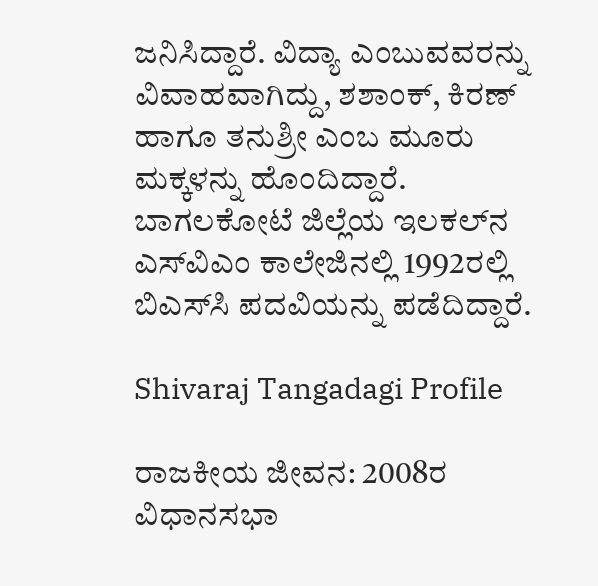ಜನಿಸಿದ್ದಾರೆ. ವಿದ್ಯಾ ಎಂಬುವವರನ್ನು ವಿವಾಹವಾಗಿದ್ದು, ಶಶಾಂಕ್‌, ಕಿರಣ್‌ ಹಾಗೂ ತನುಶ್ರೀ ಎಂಬ ಮೂರು ಮಕ್ಕಳನ್ನು ಹೊಂದಿದ್ದಾರೆ. ಬಾಗಲಕೋಟೆ ಜಿಲ್ಲೆಯ ಇಲಕಲ್‌ನ ಎಸ್‌ವಿಎಂ ಕಾಲೇಜಿನಲ್ಲಿ 1992ರಲ್ಲಿ ಬಿಎಸ್‌ಸಿ ಪದವಿಯನ್ನು ಪಡೆದಿದ್ದಾರೆ.

Shivaraj Tangadagi Profile

ರಾಜಕೀಯ ಜೀವನ: 2008ರ ವಿಧಾನಸಭಾ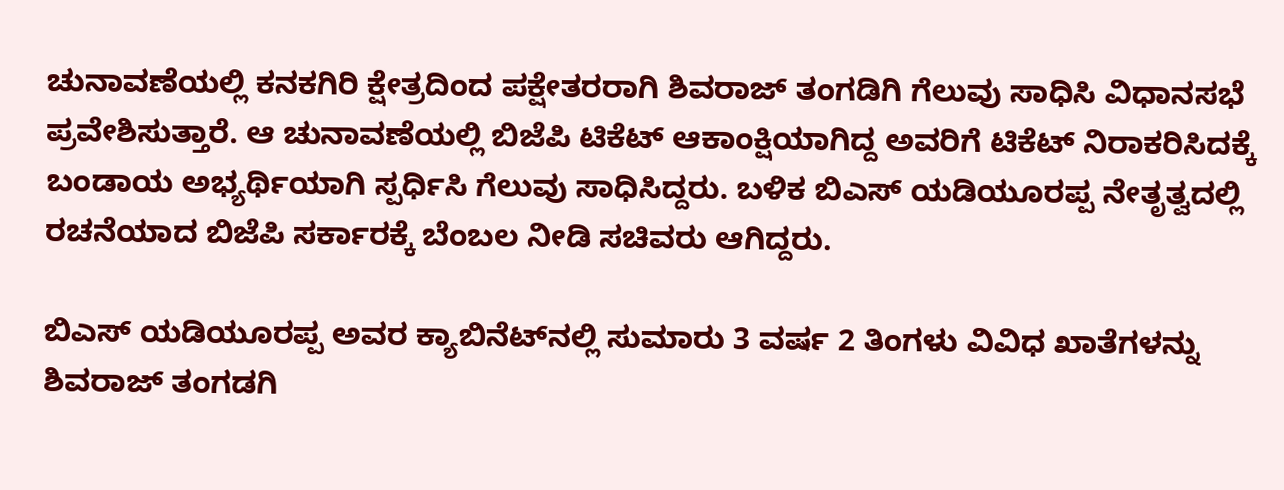ಚುನಾವಣೆಯಲ್ಲಿ ಕನಕಗಿರಿ ಕ್ಷೇತ್ರದಿಂದ ಪಕ್ಷೇತರರಾಗಿ ಶಿವರಾಜ್‌ ತಂಗಡಿಗಿ ಗೆಲುವು ಸಾಧಿಸಿ ವಿಧಾನಸಭೆ ಪ್ರವೇಶಿಸುತ್ತಾರೆ. ಆ ಚುನಾವಣೆಯಲ್ಲಿ ಬಿಜೆಪಿ ಟಿಕೆಟ್‌ ಆಕಾಂಕ್ಷಿಯಾಗಿದ್ದ ಅವರಿಗೆ ಟಿಕೆಟ್‌ ನಿರಾಕರಿಸಿದಕ್ಕೆ ಬಂಡಾಯ ಅಭ್ಯರ್ಥಿಯಾಗಿ ಸ್ಪರ್ಧಿಸಿ ಗೆಲುವು ಸಾಧಿಸಿದ್ದರು. ಬಳಿಕ ಬಿಎಸ್‌ ಯಡಿಯೂರಪ್ಪ ನೇತೃತ್ವದಲ್ಲಿ ರಚನೆಯಾದ ಬಿಜೆಪಿ ಸರ್ಕಾರಕ್ಕೆ ಬೆಂಬಲ ನೀಡಿ ಸಚಿವರು ಆಗಿದ್ದರು.

ಬಿಎಸ್‌ ಯಡಿಯೂರಪ್ಪ ಅವರ ಕ್ಯಾಬಿನೆಟ್‌ನಲ್ಲಿ ಸುಮಾರು 3 ವರ್ಷ 2 ತಿಂಗಳು ವಿವಿಧ ಖಾತೆಗಳನ್ನು ಶಿವರಾಜ್‌ ತಂಗಡಗಿ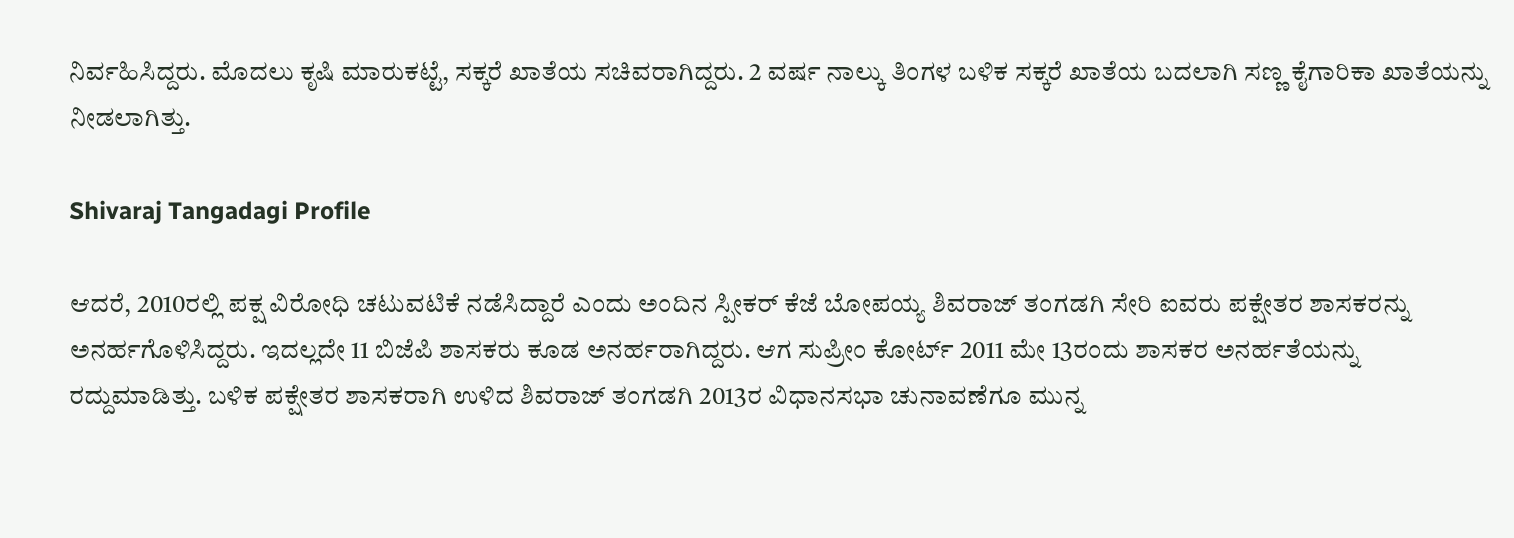ನಿರ್ವಹಿಸಿದ್ದರು. ಮೊದಲು ಕೃಷಿ ಮಾರುಕಟ್ಟೆ, ಸಕ್ಕರೆ ಖಾತೆಯ ಸಚಿವರಾಗಿದ್ದರು. 2 ವರ್ಷ ನಾಲ್ಕು ತಿಂಗಳ ಬಳಿಕ ಸಕ್ಕರೆ ಖಾತೆಯ ಬದಲಾಗಿ ಸಣ್ಣ ಕೈಗಾರಿಕಾ ಖಾತೆಯನ್ನು ನೀಡಲಾಗಿತ್ತು.

Shivaraj Tangadagi Profile

ಆದರೆ, 2010ರಲ್ಲಿ ಪಕ್ಷ ವಿರೋಧಿ ಚಟುವಟಿಕೆ ನಡೆಸಿದ್ದಾರೆ ಎಂದು ಅಂದಿನ ಸ್ಪೀಕರ್‌ ಕೆಜೆ ಬೋಪಯ್ಯ ಶಿವರಾಜ್‌ ತಂಗಡಗಿ ಸೇರಿ ಐವರು ಪಕ್ಷೇತರ ಶಾಸಕರನ್ನು ಅನರ್ಹಗೊಳಿಸಿದ್ದರು. ಇದಲ್ಲದೇ 11 ಬಿಜೆಪಿ ಶಾಸಕರು ಕೂಡ ಅನರ್ಹರಾಗಿದ್ದರು. ಆಗ ಸುಪ್ರೀಂ ಕೋರ್ಟ್‌ 2011 ಮೇ 13ರಂದು ಶಾಸಕರ ಅನರ್ಹತೆಯನ್ನು ರದ್ದುಮಾಡಿತ್ತು. ಬಳಿಕ ಪಕ್ಷೇತರ ಶಾಸಕರಾಗಿ ಉಳಿದ ಶಿವರಾಜ್‌ ತಂಗಡಗಿ 2013ರ ವಿಧಾನಸಭಾ ಚುನಾವಣೆಗೂ ಮುನ್ನ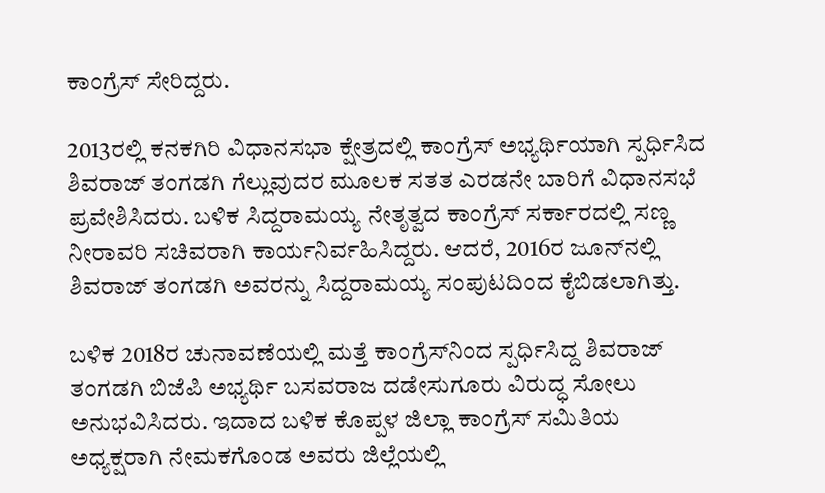ಕಾಂಗ್ರೆಸ್‌ ಸೇರಿದ್ದರು.

2013ರಲ್ಲಿ ಕನಕಗಿರಿ ವಿಧಾನಸಭಾ ಕ್ಷೇತ್ರದಲ್ಲಿ ಕಾಂಗ್ರೆಸ್‌ ಅಭ್ಯರ್ಥಿಯಾಗಿ ಸ್ಪರ್ಧಿಸಿದ ಶಿವರಾಜ್‌ ತಂಗಡಗಿ ಗೆಲ್ಲುವುದರ ಮೂಲಕ ಸತತ ಎರಡನೇ ಬಾರಿಗೆ ವಿಧಾನಸಭೆ ಪ್ರವೇಶಿಸಿದರು. ಬಳಿಕ ಸಿದ್ದರಾಮಯ್ಯ ನೇತೃತ್ವದ ಕಾಂಗ್ರೆಸ್‌ ಸರ್ಕಾರದಲ್ಲಿ ಸಣ್ಣ ನೀರಾವರಿ ಸಚಿವರಾಗಿ ಕಾರ್ಯನಿರ್ವಹಿಸಿದ್ದರು. ಆದರೆ, 2016ರ ಜೂನ್‌ನಲ್ಲಿ ಶಿವರಾಜ್‌ ತಂಗಡಗಿ ಅವರನ್ನು ಸಿದ್ದರಾಮಯ್ಯ ಸಂಪುಟದಿಂದ ಕೈಬಿಡಲಾಗಿತ್ತು.

ಬಳಿಕ 2018ರ ಚುನಾವಣೆಯಲ್ಲಿ ಮತ್ತೆ ಕಾಂಗ್ರೆಸ್‌ನಿಂದ ಸ್ಪರ್ಧಿಸಿದ್ದ ಶಿವರಾಜ್‌ ತಂಗಡಗಿ ಬಿಜೆಪಿ ಅಭ್ಯರ್ಥಿ ಬಸವರಾಜ ದಡೇಸುಗೂರು ವಿರುದ್ಧ ಸೋಲು ಅನುಭವಿಸಿದರು. ಇದಾದ ಬಳಿಕ ಕೊಪ್ಪಳ ಜಿಲ್ಲಾ ಕಾಂಗ್ರೆಸ್‌ ಸಮಿತಿಯ ಅಧ್ಯಕ್ಷರಾಗಿ ನೇಮಕಗೊಂಡ ಅವರು ಜಿಲ್ಲೆಯಲ್ಲಿ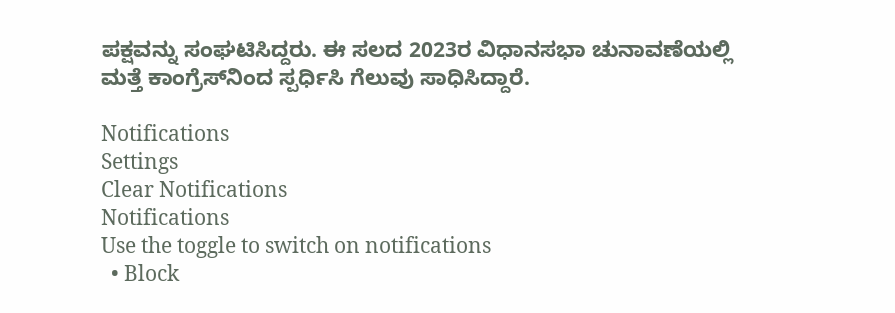ಪಕ್ಷವನ್ನು ಸಂಘಟಿಸಿದ್ದರು. ಈ ಸಲದ 2023ರ ವಿಧಾನಸಭಾ ಚುನಾವಣೆಯಲ್ಲಿ ಮತ್ತೆ ಕಾಂಗ್ರೆಸ್‌ನಿಂದ ಸ್ಪರ್ಧಿಸಿ ಗೆಲುವು ಸಾಧಿಸಿದ್ದಾರೆ.

Notifications
Settings
Clear Notifications
Notifications
Use the toggle to switch on notifications
  • Block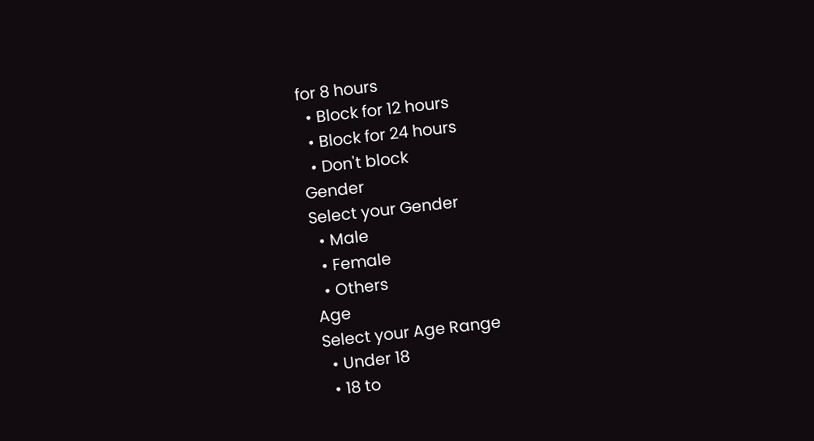for 8 hours
  • Block for 12 hours
  • Block for 24 hours
  • Don't block
Gender
Select your Gender
  • Male
  • Female
  • Others
Age
Select your Age Range
  • Under 18
  • 18 to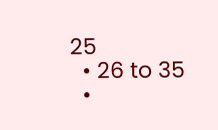25
  • 26 to 35
  •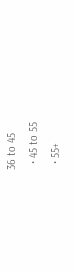36 to 45
  • 45 to 55
  • 55+